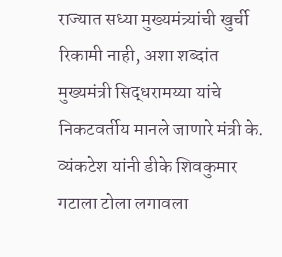राज्यात सध्या मुख्यमंत्र्यांची खुर्ची रिकामी नाही, अशा शब्दांत मुख्यमंत्री सिद्धरामय्या यांचे निकटवर्तीय मानले जाणारे मंत्री के. व्यंकटेश यांनी डीके शिवकुमार गटाला टोला लगावला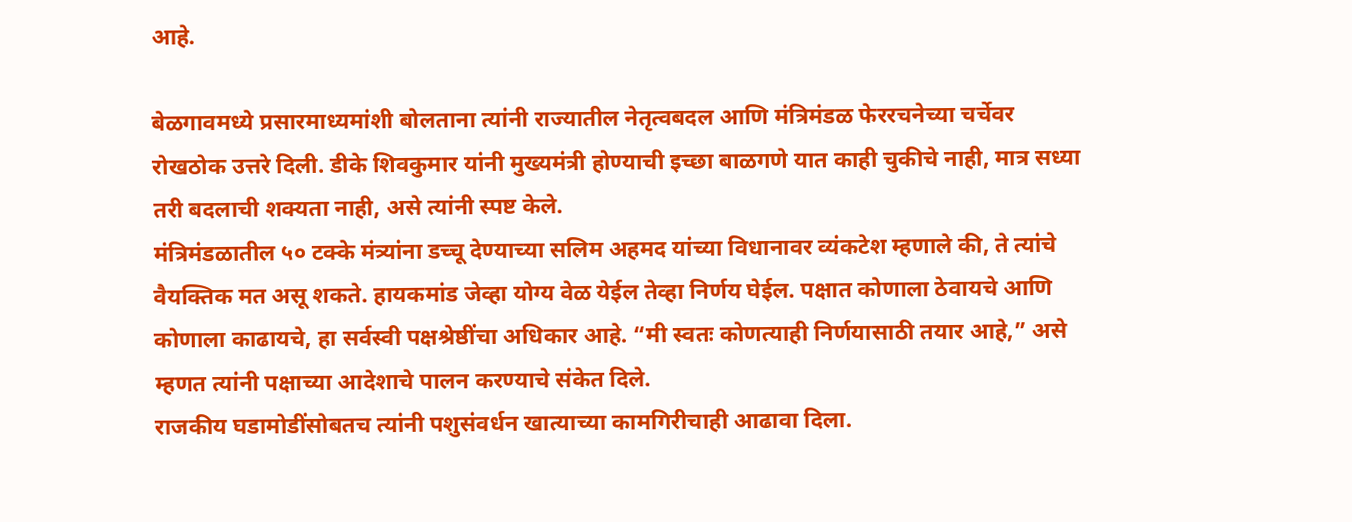आहे.

बेळगावमध्ये प्रसारमाध्यमांशी बोलताना त्यांनी राज्यातील नेतृत्वबदल आणि मंत्रिमंडळ फेररचनेच्या चर्चेवर रोखठोक उत्तरे दिली. डीके शिवकुमार यांनी मुख्यमंत्री होण्याची इच्छा बाळगणे यात काही चुकीचे नाही, मात्र सध्या तरी बदलाची शक्यता नाही, असे त्यांनी स्पष्ट केले.
मंत्रिमंडळातील ५० टक्के मंत्र्यांना डच्चू देण्याच्या सलिम अहमद यांच्या विधानावर व्यंकटेश म्हणाले की, ते त्यांचे वैयक्तिक मत असू शकते. हायकमांड जेव्हा योग्य वेळ येईल तेव्हा निर्णय घेईल. पक्षात कोणाला ठेवायचे आणि कोणाला काढायचे, हा सर्वस्वी पक्षश्रेष्ठींचा अधिकार आहे. “मी स्वतः कोणत्याही निर्णयासाठी तयार आहे,” असे म्हणत त्यांनी पक्षाच्या आदेशाचे पालन करण्याचे संकेत दिले.
राजकीय घडामोडींसोबतच त्यांनी पशुसंवर्धन खात्याच्या कामगिरीचाही आढावा दिला.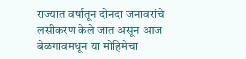राज्यात वर्षातून दोनदा जनावरांचे लसीकरण केले जात असून आज बेळगावमधून या मोहिमेचा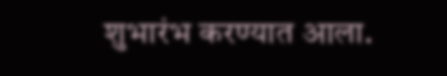शुभारंभ करण्यात आला.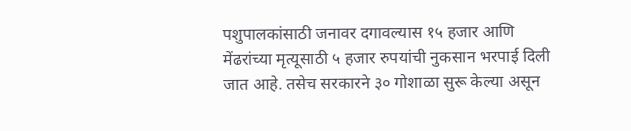पशुपालकांसाठी जनावर दगावल्यास १५ हजार आणि मेंढरांच्या मृत्यूसाठी ५ हजार रुपयांची नुकसान भरपाई दिली जात आहे. तसेच सरकारने ३० गोशाळा सुरू केल्या असून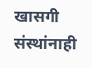खासगी संस्थांनाही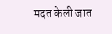मदत केली जात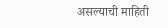असल्याची माहिती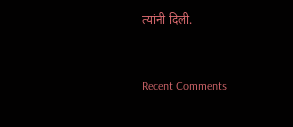त्यांनी दिली.


Recent Comments